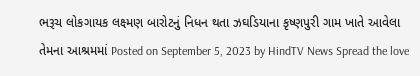ભરૂચ લોકગાયક લક્ષ્મણ બારોટનું નિધન થતા ઝઘડિયાના કૃષ્ણપુરી ગામ ખાતે આવેલા તેમના આશ્રમમાં Posted on September 5, 2023 by HindTV News Spread the love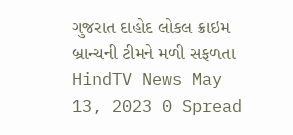ગુજરાત દાહોદ લોકલ ક્રાઇમ બ્રાન્ચની ટીમને મળી સફળતા HindTV News May 13, 2023 0 Spread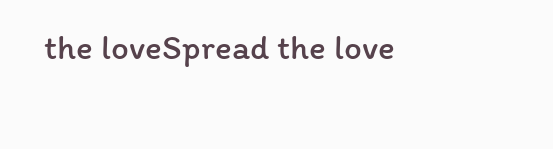the loveSpread the love